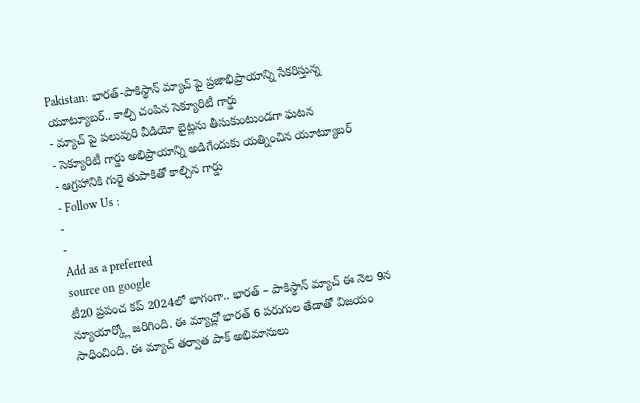Pakistan: భారత్-పాకిస్థాన్ మ్యాచ్ పై ప్రజాభిప్రాయాన్ని సేకరిస్తున్న యూట్యూబర్.. కాల్చి చంపిన సెక్యూరిటీ గార్డు
- మ్యాచ్ పై పలువురి వీడియో బైట్లను తీసుకుంటుండగా ఘటన
- సెక్యూరిటీ గార్డు అభిప్రాయాన్ని అడిగేందుకు యత్నించిన యూట్యూబర్
- ఆగ్రహానికి గురై తుపాకితో కాల్చిన గార్డు
- Follow Us :
-
-
Add as a preferred
source on google
టీ20 ప్రపంచ కప్ 2024లో భాగంగా.. భారత్ – పాకిస్థాన్ మ్యాచ్ ఈ నెల 9న న్యూయార్క్లో జరిగింది. ఈ మ్యాచ్లో భారత్ 6 పరుగుల తేడాతో విజయం సాధించింది. ఈ మ్యాచ్ తర్వాత పాక్ అభిమానులు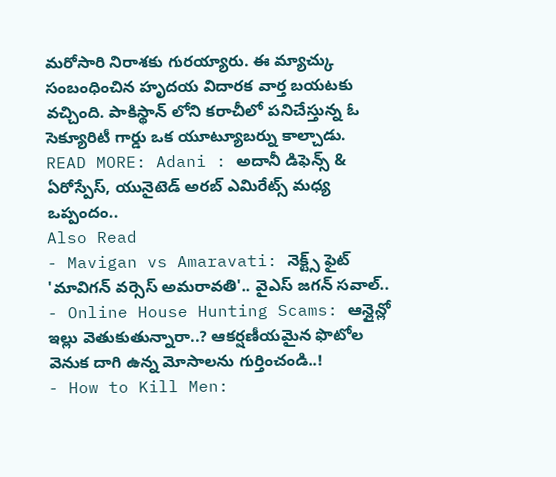మరోసారి నిరాశకు గురయ్యారు. ఈ మ్యాచ్కు సంబంధించిన హృదయ విదారక వార్త బయటకు వచ్చింది. పాకిస్థాన్ లోని కరాచీలో పనిచేస్తున్న ఓ సెక్యూరిటీ గార్డు ఒక యూట్యూబర్ను కాల్చాడు.
READ MORE: Adani : అదానీ డిఫెన్స్ & ఏరోస్పేస్, యునైటెడ్ అరబ్ ఎమిరేట్స్ మధ్య ఒప్పందం..
Also Read
- Mavigan vs Amaravati: నెక్ట్స్ ఫైట్ 'మావిగన్ వర్సెస్ అమరావతి'.. వైఎస్ జగన్ సవాల్..
- Online House Hunting Scams: ఆన్లైన్లో ఇల్లు వెతుకుతున్నారా..? ఆకర్షణీయమైన ఫొటోల వెనుక దాగి ఉన్న మోసాలను గుర్తించండి..!
- How to Kill Men: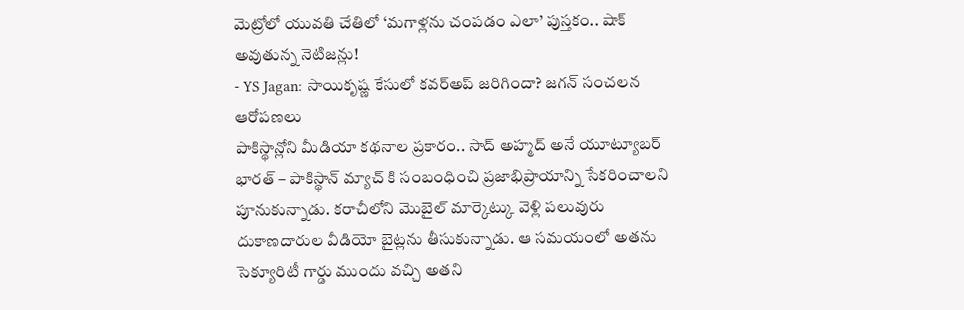మెట్రోలో యువతి చేతిలో ‘మగాళ్లను చంపడం ఎలా’ పుస్తకం.. షాక్ అవుతున్న నెటిజన్లు!
- YS Jagan: సాయికృష్ణ కేసులో కవర్అప్ జరిగిందా? జగన్ సంచలన ఆరోపణలు
పాకిస్థాన్లోని మీడియా కథనాల ప్రకారం.. సాద్ అహ్మద్ అనే యూట్యూబర్ భారత్ – పాకిస్థాన్ మ్యాచ్ కి సంబంధించి ప్రజాభిప్రాయాన్ని సేకరించాలని పూనుకున్నాడు. కరాచీలోని మొబైల్ మార్కెట్కు వెళ్లి పలువురు దుకాణదారుల వీడియో బైట్లను తీసుకున్నాడు. ఆ సమయంలో అతను సెక్యూరిటీ గార్డు ముందు వచ్చి అతని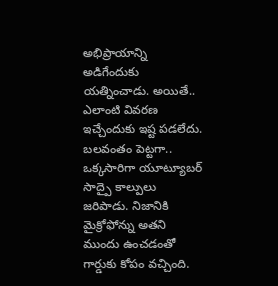అభిప్రాయాన్ని అడిగేందుకు యత్నించాడు. అయితే.. ఎలాంటి వివరణ ఇచ్చేందుకు ఇష్ట పడలేదు. బలవంతం పెట్టగా.. ఒక్కసారిగా యూట్యూబర్ సాద్పై కాల్పులు జరిపాడు. నిజానికి మైక్రోఫోన్ను అతని ముందు ఉంచడంతో గార్డుకు కోపం వచ్చింది.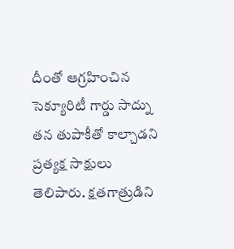దీంతో ఆగ్రహించిన సెక్యూరిటీ గార్డు సాద్ను తన తుపాకీతో కాల్చాడని ప్రత్యక్ష సాక్షులు తెలిపారు. క్షతగాత్రుడిని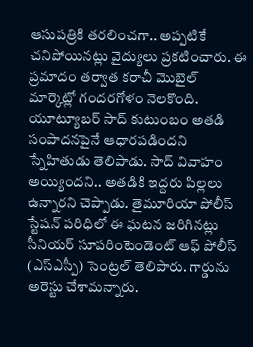ఆసుపత్రికి తరలించగా.. అప్పటికే చనిపోయినట్లు వైద్యులు ప్రకటించారు. ఈ ప్రమాదం తర్వాత కరాచీ మొబైల్ మార్కెట్లో గందరగోళం నెలకొంది. యూట్యూబర్ సాద్ కుటుంబం అతడి సంపాదనపైనే ఆధారపడిందని స్నేహితుడు తెలిపాడు. సాద్ వివాహం అయ్యిందని.. అతడికి ఇద్దరు పిల్లలు ఉన్నారని చెప్పాడు. తైమూరియా పోలీస్ స్టేషన్ పరిధిలో ఈ ఘటన జరిగినట్లు సీనియర్ సూపరింటెండెంట్ ఆఫ్ పోలీస్ (ఎస్ఎస్పీ) సెంట్రల్ తెలిపారు. గార్డును అరెస్టు చేశామన్నారు.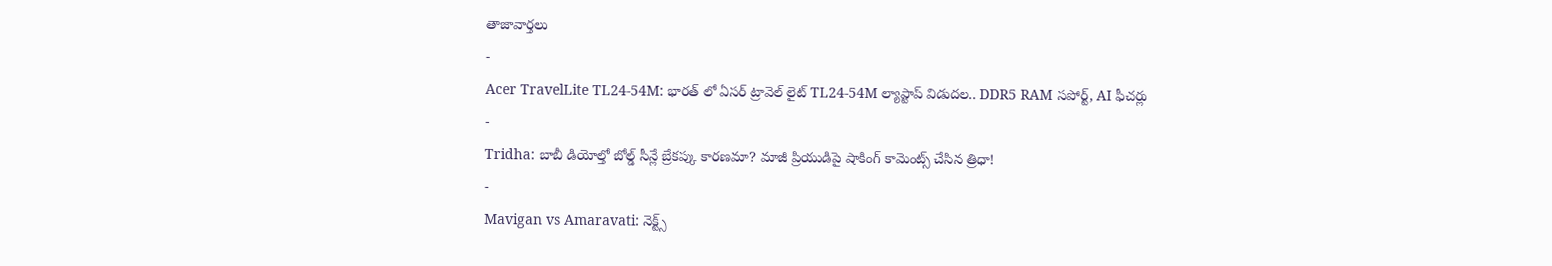తాజావార్తలు
-
Acer TravelLite TL24-54M: భారత్ లో ఏసర్ ట్రావెల్ లైట్ TL24-54M ల్యాప్టాప్ విడుదల.. DDR5 RAM సపోర్ట్, AI ఫీచర్లు
-
Tridha: బాబీ డియోల్తో బోల్డ్ సీన్లే బ్రేకప్కు కారణమా? మాజీ ప్రియుడిపై షాకింగ్ కామెంట్స్ చేసిన త్రిధా!
-
Mavigan vs Amaravati: నెక్ట్స్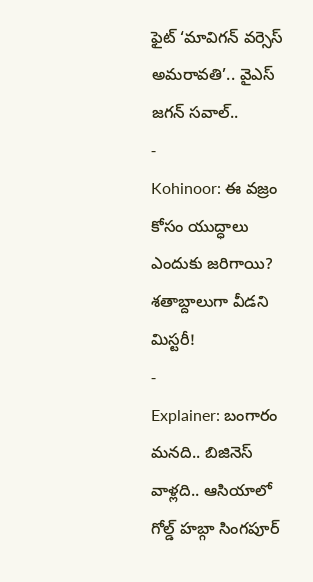ఫైట్ ‘మావిగన్ వర్సెస్ అమరావతి’.. వైఎస్ జగన్ సవాల్..
-
Kohinoor: ఈ వజ్రం కోసం యుద్ధాలు ఎందుకు జరిగాయి? శతాబ్దాలుగా వీడని మిస్టరీ!
-
Explainer: బంగారం మనది.. బిజినెస్ వాళ్లది.. ఆసియాలో గోల్డ్ హబ్గా సింగపూర్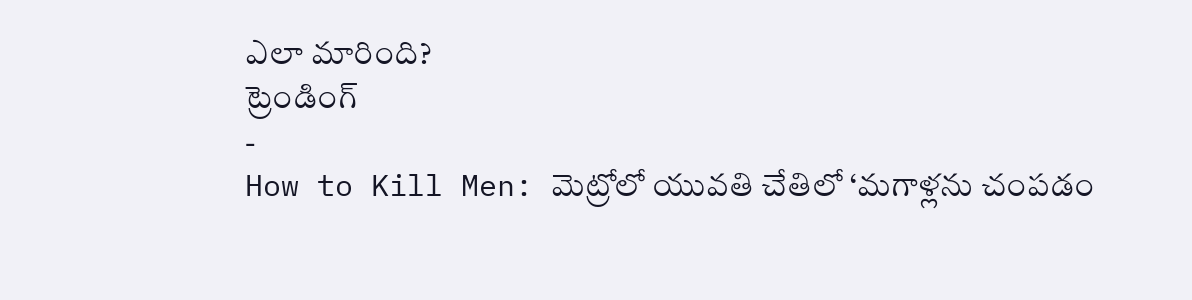ఎలా మారింది?
ట్రెండింగ్
-
How to Kill Men: మెట్రోలో యువతి చేతిలో ‘మగాళ్లను చంపడం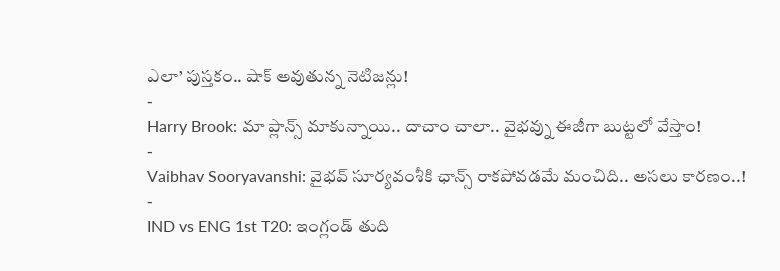ఎలా’ పుస్తకం.. షాక్ అవుతున్న నెటిజన్లు!
-
Harry Brook: మా ప్లాన్స్ మాకున్నాయి.. దాచాం చాలా.. వైభవ్ను ఈజీగా బుట్టలో వేస్తాం!
-
Vaibhav Sooryavanshi: వైభవ్ సూర్యవంశీకి ఛాన్స్ రాకపోవడమే మంచిది.. అసలు కారణం..!
-
IND vs ENG 1st T20: ఇంగ్లండ్ తుది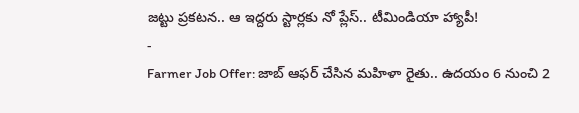జట్టు ప్రకటన.. ఆ ఇద్దరు స్టార్లకు నో ప్లేస్.. టీమిండియా హ్యాపీ!
-
Farmer Job Offer: జాబ్ ఆఫర్ చేసిన మహిళా రైతు.. ఉదయం 6 నుంచి 2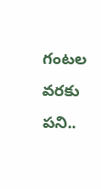గంటల వరకు పని..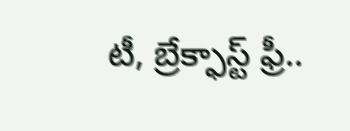టీ, బ్రేక్ఫాస్ట్ ఫ్రీ..